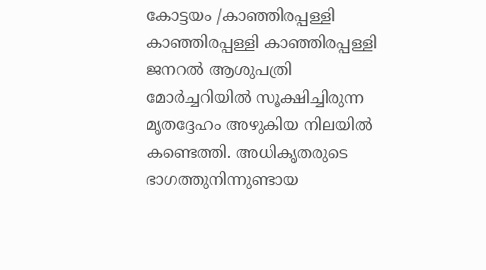കോട്ടയം /കാഞ്ഞിരപ്പള്ളി
കാഞ്ഞിരപ്പള്ളി കാഞ്ഞിരപ്പള്ളി ജനറൽ ആശുപത്രി മോർച്ചറിയിൽ സൂക്ഷിച്ചിരുന്ന മൃതദ്ദേഹം അഴുകിയ നിലയിൽ കണ്ടെത്തി. അധികൃതരുടെ ഭാഗത്തുനിന്നുണ്ടായ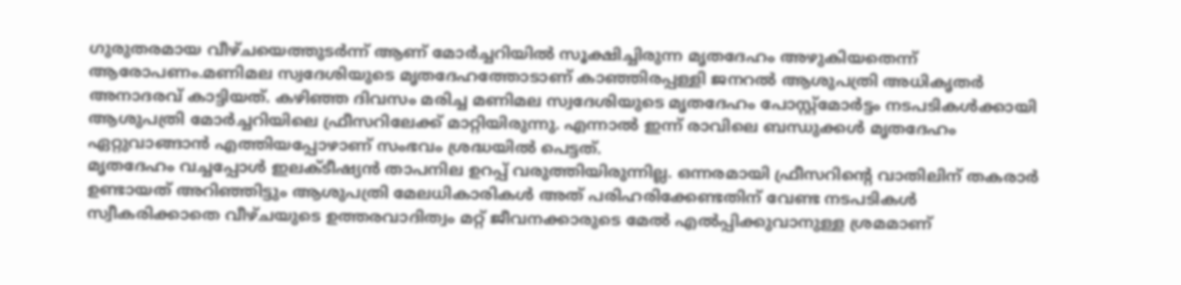ഗുരുതരമായ വീഴ്ചയെത്തുടർന്ന് ആണ് മോർച്ചറിയിൽ സൂക്ഷിച്ചിരുന്ന മൃതദേഹം അഴുകിയതെന്ന് ആരോപണം.മണിമല സ്വദേശിയുടെ മൃതദേഹത്തോടാണ് കാഞ്ഞിരപ്പള്ളി ജനറൽ ആശുപത്രി അധികൃതർ അനാദരവ് കാട്ടിയത്. കഴിഞ്ഞ ദിവസം മരിച്ച മണിമല സ്വദേശിയുടെ മൃതദേഹം പോസ്റ്റ്മോർട്ടം നടപടികൾക്കായി ആശുപത്രി മോർച്ചറിയിലെ ഫ്രീസറിലേക്ക് മാറ്റിയിരുന്നു. എന്നാൽ ഇന്ന് രാവിലെ ബന്ധുക്കൾ മൃതദേഹം ഏറ്റുവാങ്ങാൻ എത്തിയപ്പോഴാണ് സംഭവം ശ്രദ്ധയിൽ പെട്ടത്.
മൃതദേഹം വച്ചപ്പോൾ ഇലക്ടീഷ്യൻ താപനില ഉറപ്പ് വരുത്തിയിരുന്നില്ല. ഒന്നരമായി ഫ്രീസറിൻ്റെ വാതിലിന് തകരാർ ഉണ്ടായത് അറിഞ്ഞിട്ടും ആശുപത്രി മേലധികാരികൾ അത് പരിഹരിക്കേണ്ടതിന് വേണ്ട നടപടികൾ സ്വീകരിക്കാതെ വീഴ്ചയുടെ ഉത്തരവാദിത്വം മറ്റ് ജീവനക്കാരുടെ മേൽ എൽപ്പിക്കുവാനുള്ള ശ്രമമാണ്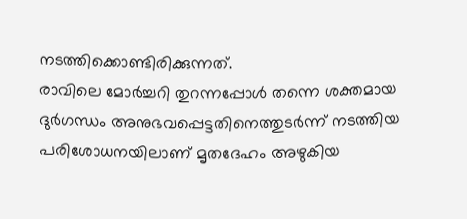നടത്തിക്കൊണ്ടിരിക്കുന്നത്.
രാവിലെ മോർച്ചറി തുറന്നപ്പോൾ തന്നെ ശക്തമായ ദുർഗന്ധം അനുഭവപ്പെട്ടതിനെത്തുടർന്ന് നടത്തിയ പരിശോധനയിലാണ് മൃതദേഹം അഴുകിയ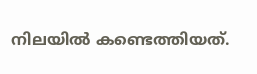നിലയിൽ കണ്ടെത്തിയത്.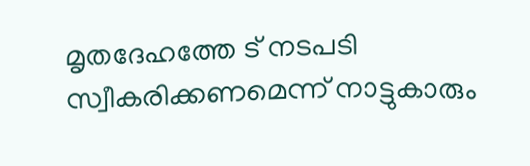മൃതദേഹത്തേ ട് നടപടി സ്വീകരിക്കണമെന്ന് നാട്ടുകാരും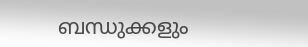ബന്ധുക്കളും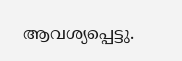ആവശ്യപ്പെട്ടു.